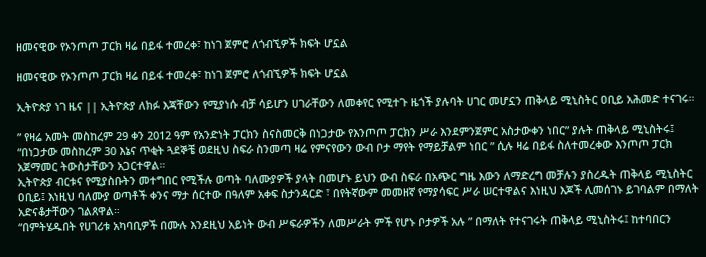ዘመናዊው የኦንጦጦ ፓርክ ዛሬ በይፋ ተመረቀ፣ ከነገ ጀምሮ ለጎብኚዎች ክፍት ሆኗል

ዘመናዊው የኦንጦጦ ፓርክ ዛሬ በይፋ ተመረቀ፣ ከነገ ጀምሮ ለጎብኚዎች ክፍት ሆኗል

ኢትዮጵያ ነገ ዜና || ኢትዮጵያ ለክፉ እጃቸውን የሚያነሱ ብቻ ሳይሆን ሀገራቸውን ለመቀየር የሚተጉ ዜጎች ያሉባት ሀገር መሆኗን ጠቅላይ ሚኒስትር ዐቢይ አሕመድ ተናገሩ።

” የዛሬ አመት መስከረም 29 ቀን 2012 ዓም የአንድነት ፓርክን ስናስመርቅ በነጋታው የእንጦጦ ፓርክን ሥራ እንደምንጀምር አስታውቀን ነበር” ያሉት ጠቅላይ ሚኒስትሩ፤ “በነጋታው መስከረም 30 እኔና ጥቂት ጓደኞቼ ወደዚህ ስፍራ ስንመጣ ዛሬ የምናየውን ውብ ቦታ ማየት የማይቻልም ነበር ” ሲሉ ዛሬ በይፋ ስለተመረቀው እንጦጦ ፓርክ አጀማመር ትውስታቸውን አጋርተዋል።
ኢትዮጵያ ብርቱና የሚያስቡትን መተግበር የሚችሉ ወጣት ባለሙያዎች ያላት በመሆኑ ይህን ውብ ስፍራ በአጭር ግዜ እውን ለማድረግ መቻሉን ያስረዱት ጠቅላይ ሚኒስትር ዐቢይ፤ እነዚህ ባለሙያ ወጣቶች ቀንና ማታ ሰርተው በዓለም አቀፍ ስታንዳርድ ፣ በየትኛውም መመዘኛ የማያሳፍር ሥራ ሠርተዋልና እነዚህ እጆች ሊመሰገኑ ይገባልም በማለት አድናቆታቸውን ገልጸዋል።
“በምትሄዱበት የሀገሪቱ አካባቢዎች በሙሉ እንደዚህ አይነት ውብ ሥፍራዎችን ለመሥራት ምች የሆኑ ቦታዎች አሉ ” በማለት የተናገሩት ጠቅላይ ሚኒስትሩ፤ ከተባበርን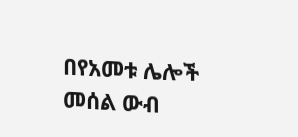በየአመቱ ሌሎች መሰል ውብ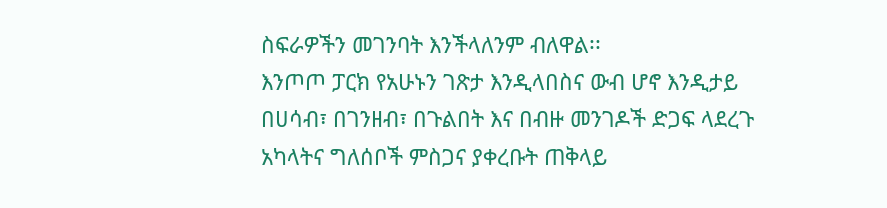ስፍራዎችን መገንባት እንችላለንም ብለዋል፡፡
እንጦጦ ፓርክ የአሁኑን ገጽታ እንዲላበስና ውብ ሆኖ እንዲታይ በሀሳብ፣ በገንዘብ፣ በጉልበት እና በብዙ መንገዶች ድጋፍ ላደረጉ አካላትና ግለሰቦች ምስጋና ያቀረቡት ጠቅላይ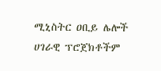ሚኒስትር ዐቢይ ሌሎች ሀገራዊ ፕሮጀክቶችም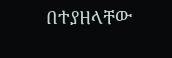በተያዘላቸው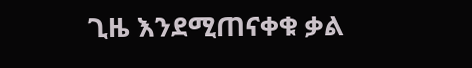ጊዜ እንደሚጠናቀቁ ቃል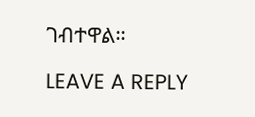ገብተዋል።

LEAVE A REPLY